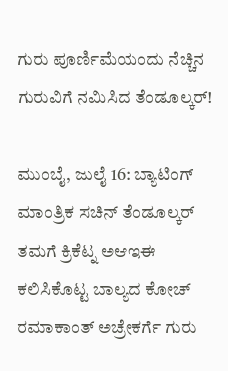ಗುರು ಪೂರ್ಣಿಮೆಯಂದು ನೆಚ್ಚಿನ ಗುರುವಿಗೆ ನಮಿಸಿದ ತೆಂಡೂಲ್ಕರ್!

ಮುಂಬೈ, ಜುಲೈ 16: ಬ್ಯಾಟಿಂಗ್ ಮಾಂತ್ರಿಕ ಸಚಿನ್ ತೆಂಡೂಲ್ಕರ್ ತಮಗೆ ಕ್ರಿಕೆಟ್ನ ಅಆಇಈ ಕಲಿಸಿಕೊಟ್ಟ ಬಾಲ್ಯದ ಕೋಚ್ ರಮಾಕಾಂತ್ ಅಚ್ರೇಕರ್ಗೆ ಗುರು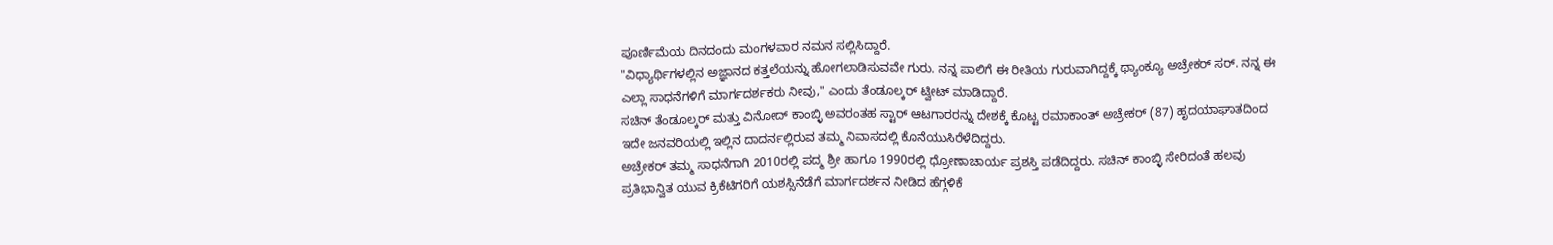ಪೂರ್ಣಿಮೆಯ ದಿನದಂದು ಮಂಗಳವಾರ ನಮನ ಸಲ್ಲಿಸಿದ್ದಾರೆ.
"ವಿಧ್ಯಾರ್ಥಿಗಳಲ್ಲಿನ ಅಜ್ಞಾನದ ಕತ್ತಲೆಯನ್ನು ಹೋಗಲಾಡಿಸುವವೇ ಗುರು. ನನ್ನ ಪಾಲಿಗೆ ಈ ರೀತಿಯ ಗುರುವಾಗಿದ್ದಕ್ಕೆ ಥ್ಯಾಂಕ್ಯೂ ಅಚ್ರೇಕರ್ ಸರ್. ನನ್ನ ಈ ಎಲ್ಲಾ ಸಾಧನೆಗಳಿಗೆ ಮಾರ್ಗದರ್ಶಕರು ನೀವು," ಎಂದು ತೆಂಡೂಲ್ಕರ್ ಟ್ವೀಟ್ ಮಾಡಿದ್ದಾರೆ.
ಸಚಿನ್ ತೆಂಡೂಲ್ಕರ್ ಮತ್ತು ವಿನೋದ್ ಕಾಂಬ್ಳಿ ಅವರಂತಹ ಸ್ಟಾರ್ ಆಟಗಾರರನ್ನು ದೇಶಕ್ಕೆ ಕೊಟ್ಟ ರಮಾಕಾಂತ್ ಅಚ್ರೇಕರ್ (87) ಹೃದಯಾಘಾತದಿಂದ ಇದೇ ಜನವರಿಯಲ್ಲಿ ಇಲ್ಲಿನ ದಾದರ್ನಲ್ಲಿರುವ ತಮ್ಮ ನಿವಾಸದಲ್ಲಿ ಕೊನೆಯುಸಿರೆಳೆದಿದ್ದರು.
ಅಚ್ರೇಕರ್ ತಮ್ಮ ಸಾಧನೆಗಾಗಿ 2010ರಲ್ಲಿ ಪದ್ಮ ಶ್ರೀ ಹಾಗೂ 1990ರಲ್ಲಿ ಧ್ರೋಣಾಚಾರ್ಯ ಪ್ರಶಸ್ತಿ ಪಡೆದಿದ್ದರು. ಸಚಿನ್ ಕಾಂಬ್ಳಿ ಸೇರಿದಂತೆ ಹಲವು ಪ್ರತಿಭಾನ್ವಿತ ಯುವ ಕ್ರಿಕೆಟಿಗರಿಗೆ ಯಶಸ್ಸಿನೆಡೆಗೆ ಮಾರ್ಗದರ್ಶನ ನೀಡಿದ ಹೆಗ್ಗಳಿಕೆ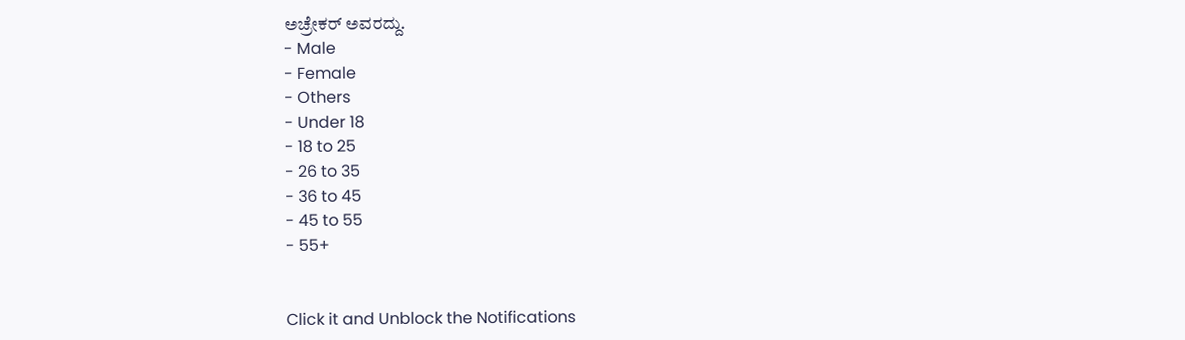ಅಚ್ರೇಕರ್ ಅವರದ್ದು.
- Male
- Female
- Others
- Under 18
- 18 to 25
- 26 to 35
- 36 to 45
- 45 to 55
- 55+


Click it and Unblock the Notifications